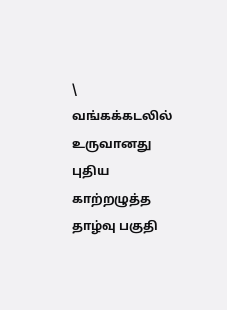\
வங்கக்கடலில் உருவானது புதிய காற்றழுத்த தாழ்வு பகுதி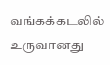வங்கக்கடலில் உருவானது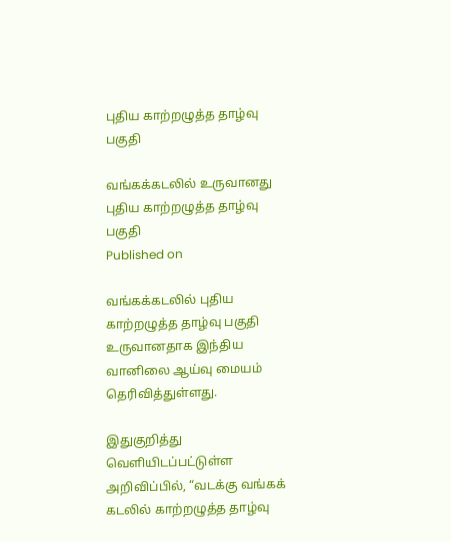புதிய காற்றழுத்த தாழ்வு பகுதி

வங்கக்கடலில் உருவானது புதிய காற்றழுத்த தாழ்வு பகுதி
Published on

வங்கக்கடலில் புதிய காற்றழுத்த தாழ்வு பகுதி உருவானதாக இந்திய வானிலை ஆய்வு மையம் தெரிவித்துள்ளது.

இதுகுறித்து வெளியிடப்பட்டுள்ள அறிவிப்பில், “வடக்கு வங்கக் கடலில் காற்றழுத்த தாழ்வு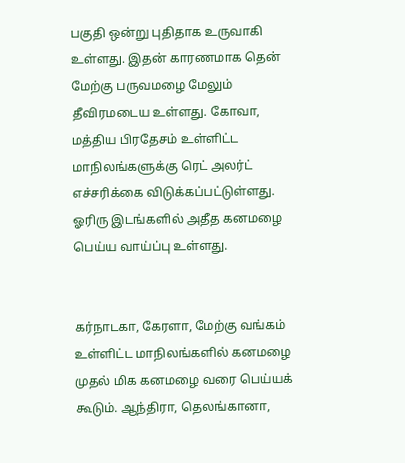பகுதி ஒன்று புதிதாக உருவாகி உள்ளது. இதன் காரணமாக தென் மேற்கு பருவமழை மேலும் தீவிரமடைய உள்ளது. கோவா, மத்திய பிரதேசம் உள்ளிட்ட மாநிலங்களுக்கு ரெட் அலர்ட் எச்சரிக்கை விடுக்கப்பட்டுள்ளது. ஓரிரு இடங்களில் அதீத கனமழை பெய்ய வாய்ப்பு உள்ளது.


கர்நாடகா, கேரளா, மேற்கு வங்கம் உள்ளிட்ட மாநிலங்களில் கனமழை முதல் மிக கனமழை வரை பெய்யக் கூடும். ஆந்திரா, தெலங்கானா,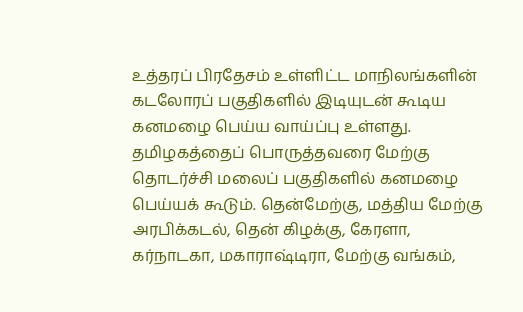உத்தரப் பிரதேசம் உள்ளிட்ட மாநிலங்களின் கடலோரப் பகுதிகளில் இடியுடன் கூடிய கனமழை பெய்ய வாய்ப்பு உள்ளது. தமிழகத்தைப் பொருத்தவரை மேற்கு தொடர்ச்சி மலைப் பகுதிகளில் கனமழை பெய்யக் கூடும். தென்மேற்கு, மத்திய மேற்கு அரபிக்கடல், தென் கிழக்கு, கேரளா, கர்நாடகா, மகாராஷ்டிரா, மேற்கு வங்கம்,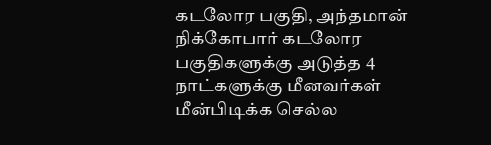கடலோர பகுதி, அந்தமான் நிக்கோபார் கடலோர பகுதிகளுக்கு அடுத்த 4 நாட்களுக்கு மீனவர்கள் மீன்பிடிக்க செல்ல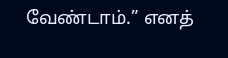வேண்டாம்.” எனத்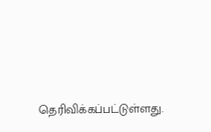தெரிவிக்கப்பட்டுள்ளது.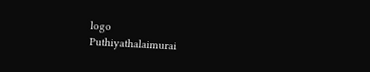logo
Puthiyathalaimurai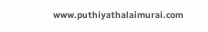www.puthiyathalaimurai.com